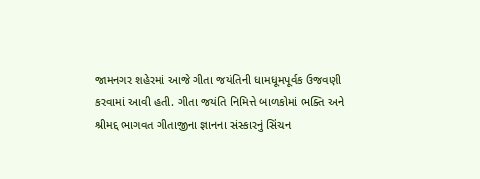જામનગર શહેરમાં આજે ગીતા જયંતિની ધામધૂમપૂર્વક ઉજવણી કરવામાં આવી હતી. ગીતા જયંતિ નિમિત્તે બાળકોમાં ભક્તિ અને શ્રીમદ્દ ભાગવત ગીતાજીના જ્ઞાનના સંસ્કારનું સિંચન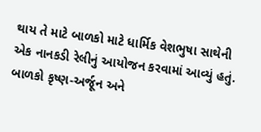થાય તે માટે બાળકો માટે ધાર્મિક વેશભુષા સાથેની એક નાનકડી રેલીનું આયોજન કરવામાં આવ્યું હતું.
બાળકો કૃષ્ણ-અર્જૂન અને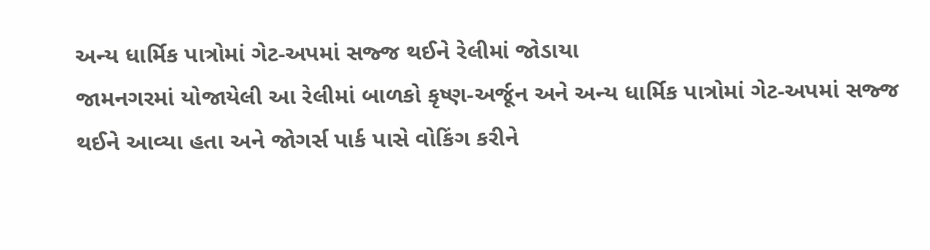અન્ય ધાર્મિક પાત્રોમાં ગેટ-અપમાં સજ્જ થઈને રેલીમાં જોડાયા
જામનગરમાં યોજાયેલી આ રેલીમાં બાળકો કૃષ્ણ-અર્જૂન અને અન્ય ધાર્મિક પાત્રોમાં ગેટ-અપમાં સજ્જ થઈને આવ્યા હતા અને જોગર્સ પાર્ક પાસે વોકિંગ કરીને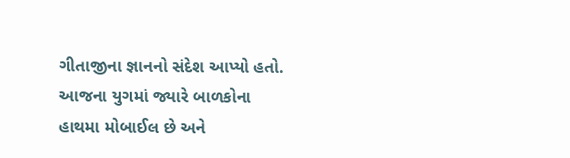ગીતાજીના જ્ઞાનનો સંદેશ આપ્યો હતો. આજના યુગમાં જ્યારે બાળકોના હાથમા મોબાઈલ છે અને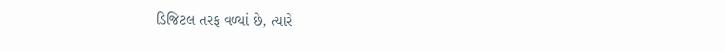ડિજિટલ તરફ વળ્યાં છે, ત્યારે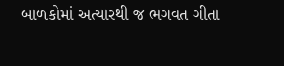બાળકોમાં અત્યારથી જ ભગવત ગીતા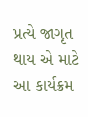પ્રત્યે જાગૃત થાય એ માટે આ કાર્યક્રમ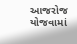આજરોજ યોજવામાં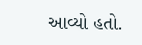આવ્યો હતો.